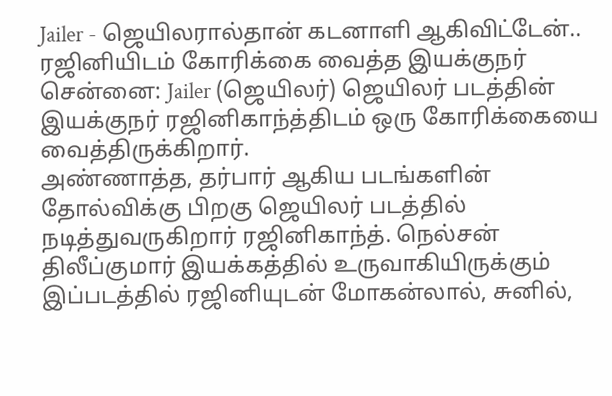Jailer - ஜெயிலரால்தான் கடனாளி ஆகிவிட்டேன்.. ரஜினியிடம் கோரிக்கை வைத்த இயக்குநர்
சென்னை: Jailer (ஜெயிலர்) ஜெயிலர் படத்தின் இயக்குநர் ரஜினிகாந்த்திடம் ஒரு கோரிக்கையை வைத்திருக்கிறார்.
அண்ணாத்த, தர்பார் ஆகிய படங்களின் தோல்விக்கு பிறகு ஜெயிலர் படத்தில் நடித்துவருகிறார் ரஜினிகாந்த். நெல்சன் திலீப்குமார் இயக்கத்தில் உருவாகியிருக்கும் இப்படத்தில் ரஜினியுடன் மோகன்லால், சுனில்,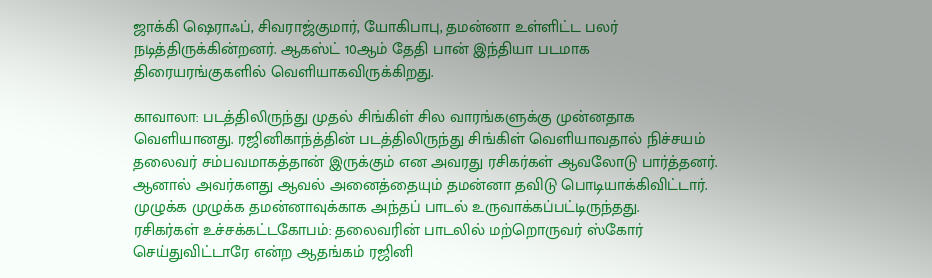ஜாக்கி ஷெராஃப், சிவராஜ்குமார், யோகிபாபு, தமன்னா உள்ளிட்ட பலர் நடித்திருக்கின்றனர். ஆகஸ்ட் 10ஆம் தேதி பான் இந்தியா படமாக திரையரங்குகளில் வெளியாகவிருக்கிறது.

காவாலா: படத்திலிருந்து முதல் சிங்கிள் சில வாரங்களுக்கு முன்னதாக வெளியானது. ரஜினிகாந்த்தின் படத்திலிருந்து சிங்கிள் வெளியாவதால் நிச்சயம் தலைவர் சம்பவமாகத்தான் இருக்கும் என அவரது ரசிகர்கள் ஆவலோடு பார்த்தனர். ஆனால் அவர்களது ஆவல் அனைத்தையும் தமன்னா தவிடு பொடியாக்கிவிட்டார். முழுக்க முழுக்க தமன்னாவுக்காக அந்தப் பாடல் உருவாக்கப்பட்டிருந்தது.
ரசிகர்கள் உச்சக்கட்டகோபம்: தலைவரின் பாடலில் மற்றொருவர் ஸ்கோர் செய்துவிட்டாரே என்ற ஆதங்கம் ரஜினி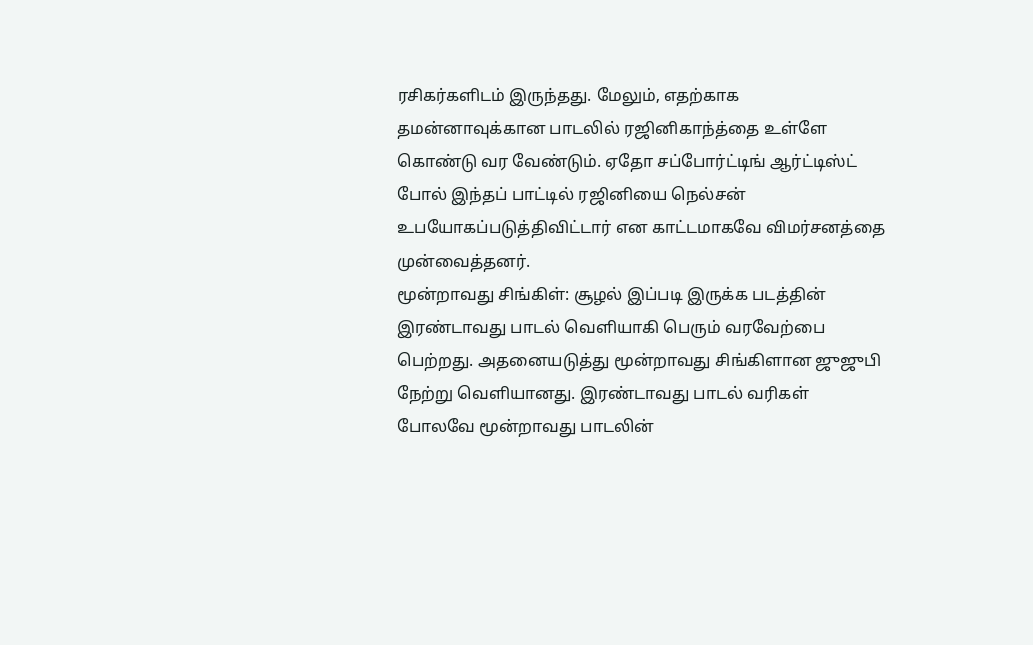ரசிகர்களிடம் இருந்தது. மேலும், எதற்காக தமன்னாவுக்கான பாடலில் ரஜினிகாந்த்தை உள்ளே கொண்டு வர வேண்டும். ஏதோ சப்போர்ட்டிங் ஆர்ட்டிஸ்ட் போல் இந்தப் பாட்டில் ரஜினியை நெல்சன் உபயோகப்படுத்திவிட்டார் என காட்டமாகவே விமர்சனத்தை முன்வைத்தனர்.
மூன்றாவது சிங்கிள்: சூழல் இப்படி இருக்க படத்தின் இரண்டாவது பாடல் வெளியாகி பெரும் வரவேற்பை பெற்றது. அதனையடுத்து மூன்றாவது சிங்கிளான ஜுஜுபி நேற்று வெளியானது. இரண்டாவது பாடல் வரிகள் போலவே மூன்றாவது பாடலின்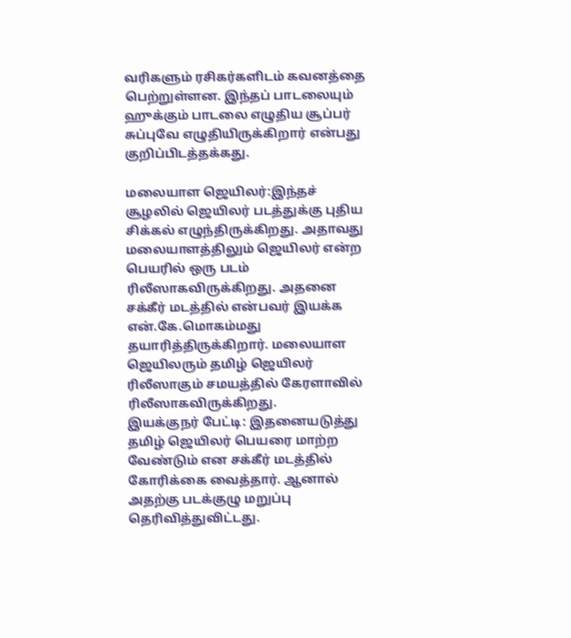வரிகளும் ரசிகர்களிடம் கவனத்தை பெற்றுள்ளன. இந்தப் பாடலையும் ஹுக்கும் பாடலை எழுதிய சூப்பர் சுப்புவே எழுதியிருக்கிறார் என்பது குறிப்பிடத்தக்கது.

மலையாள ஜெயிலர்:இந்தச் சூழலில் ஜெயிலர் படத்துக்கு புதிய சிக்கல் எழுந்திருக்கிறது. அதாவது மலையாளத்திலும் ஜெயிலர் என்ற பெயரில் ஒரு படம் ரிலீஸாகவிருக்கிறது. அதனை சக்கீர் மடத்தில் என்பவர் இயக்க என்.கே.மொகம்மது தயாரித்திருக்கிறார். மலையாள ஜெயிலரும் தமிழ் ஜெயிலர் ரிலீஸாகும் சமயத்தில் கேரளாவில் ரிலீஸாகவிருக்கிறது.
இயக்குநர் பேட்டி: இதனையடுத்து தமிழ் ஜெயிலர் பெயரை மாற்ற வேண்டும் என சக்கீர் மடத்தில் கோரிக்கை வைத்தார். ஆனால் அதற்கு படக்குழு மறுப்பு தெரிவித்துவிட்டது.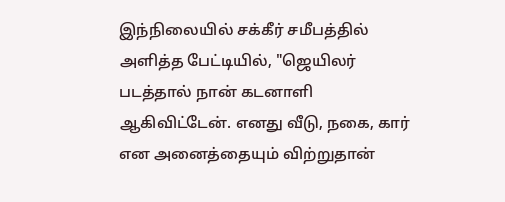இந்நிலையில் சக்கீர் சமீபத்தில் அளித்த பேட்டியில், "ஜெயிலர் படத்தால் நான் கடனாளி ஆகிவிட்டேன். எனது வீடு, நகை, கார் என அனைத்தையும் விற்றுதான்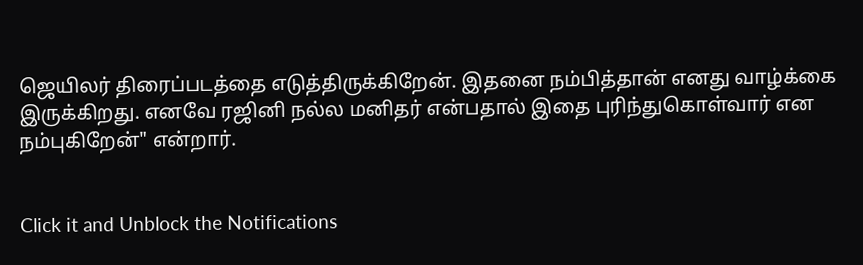ஜெயிலர் திரைப்படத்தை எடுத்திருக்கிறேன். இதனை நம்பித்தான் எனது வாழ்க்கை இருக்கிறது. எனவே ரஜினி நல்ல மனிதர் என்பதால் இதை புரிந்துகொள்வார் என நம்புகிறேன்" என்றார்.


Click it and Unblock the Notifications